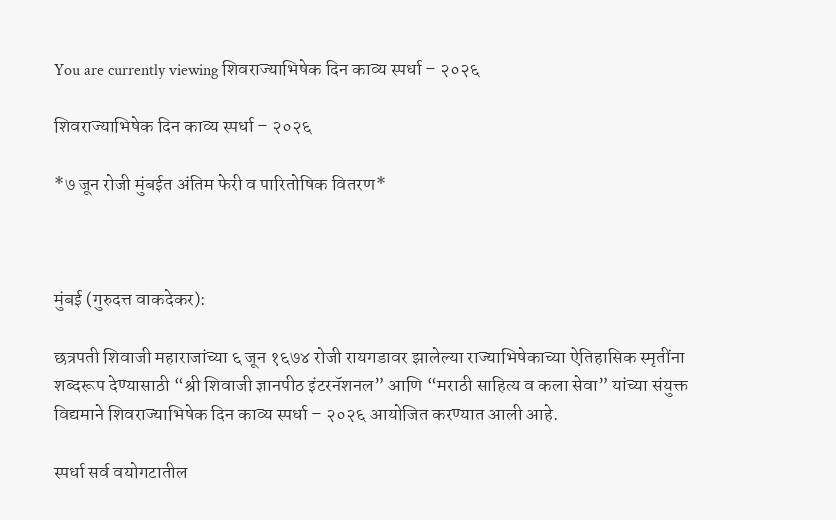You are currently viewing शिवराज्याभिषेक दिन काव्य स्पर्धा – २०२६

शिवराज्याभिषेक दिन काव्य स्पर्धा – २०२६

*७ जून रोजी मुंबईत अंतिम फेरी व पारितोषिक वितरण*



मुंबई (गुरुदत्त वाकदेकर):

छत्रपती शिवाजी महाराजांच्या ६ जून १६७४ रोजी रायगडावर झालेल्या राज्याभिषेकाच्या ऐतिहासिक स्मृतींना शब्दरूप देण्यासाठी “श्री शिवाजी ज्ञानपीठ इंटरनॅशनल” आणि “मराठी साहित्य व कला सेवा” यांच्या संयुक्त विद्यमाने शिवराज्याभिषेक दिन काव्य स्पर्धा – २०२६ आयोजित करण्यात आली आहे.

स्पर्धा सर्व वयोगटातील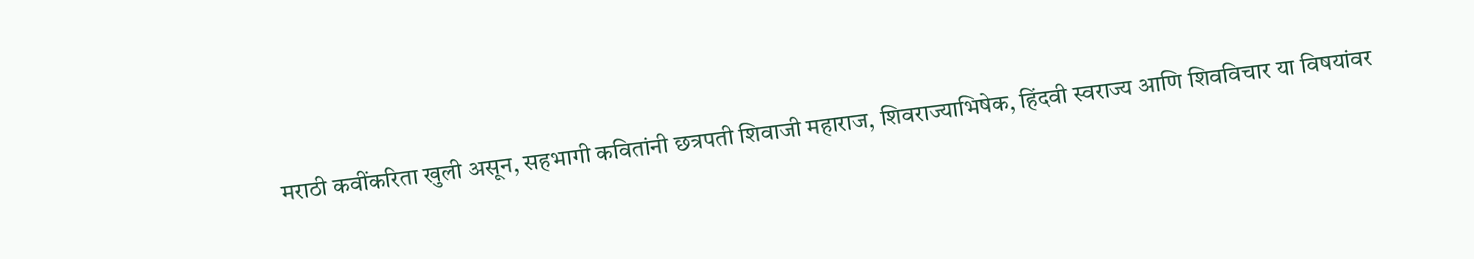मराठी कवींकरिता खुली असून, सहभागी कवितांनी छत्रपती शिवाजी महाराज, शिवराज्याभिषेक, हिंदवी स्वराज्य आणि शिवविचार या विषयांवर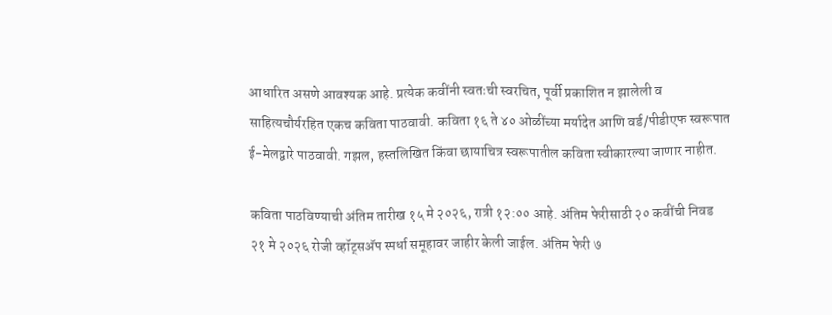आधारित असणे आवश्यक आहे. प्रत्येक कवींनी स्वतःची स्वरचित, पूर्वी प्रकाशित न झालेली व साहित्यचौर्यरहित एकच कविता पाठवावी. कविता १६ ते ४० ओळींच्या मर्यादेत आणि वर्ड/पीडीएफ स्वरूपात ई-मेलद्वारे पाठवावी. गझल, हस्तलिखित किंवा छायाचित्र स्वरूपातील कविता स्वीकारल्या जाणार नाहीत.

कविता पाठविण्याची अंतिम तारीख १५ मे २०२६, रात्री १२:०० आहे. अंतिम फेरीसाठी २० कवींची निवड २१ मे २०२६ रोजी व्हॉट्सअ‍ॅप स्पर्धा समूहावर जाहीर केली जाईल. अंतिम फेरी ७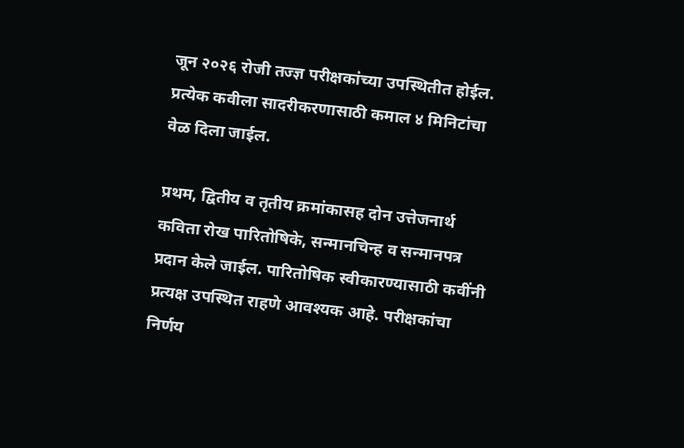जून २०२६ रोजी तज्ज्ञ परीक्षकांच्या उपस्थितीत होईल. प्रत्येक कवीला सादरीकरणासाठी कमाल ४ मिनिटांचा वेळ दिला जाईल.

प्रथम, द्वितीय व तृतीय क्रमांकासह दोन उत्तेजनार्थ कविता रोख पारितोषिके, सन्मानचिन्ह व सन्मानपत्र प्रदान केले जाईल. पारितोषिक स्वीकारण्यासाठी कवींनी प्रत्यक्ष उपस्थित राहणे आवश्यक आहे. परीक्षकांचा निर्णय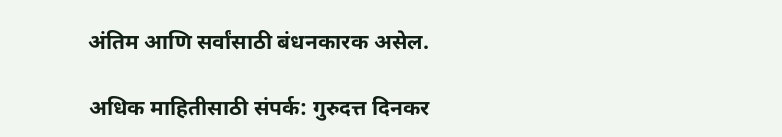अंतिम आणि सर्वांसाठी बंधनकारक असेल.

अधिक माहितीसाठी संपर्क: गुरुदत्त दिनकर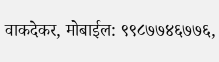वाकदेकर, मोबाईल: ९९८७७४६७७६,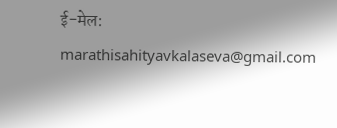ई-मेल: marathisahityavkalaseva@gmail.com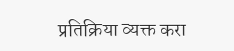प्रतिक्रिया व्यक्त करा